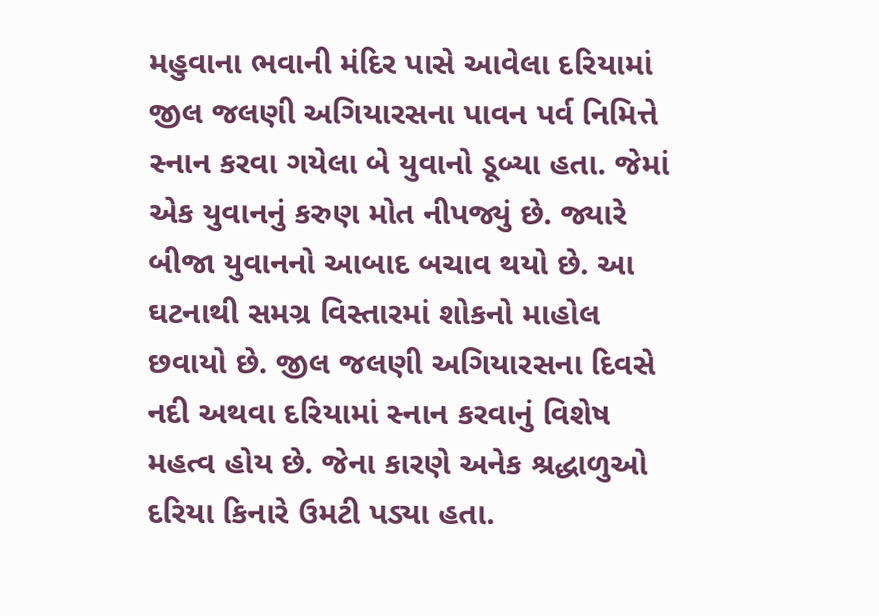મહુવાના ભવાની મંદિર પાસે આવેલા દરિયામાં જીલ જલણી અગિયારસના પાવન પર્વ નિમિત્તે સ્નાન કરવા ગયેલા બે યુવાનો ડૂબ્યા હતા. જેમાં એક યુવાનનું કરુણ મોત નીપજ્યું છે. જ્યારે બીજા યુવાનનો આબાદ બચાવ થયો છે. આ ઘટનાથી સમગ્ર વિસ્તારમાં શોકનો માહોલ છવાયો છે. જીલ જલણી અગિયારસના દિવસે નદી અથવા દરિયામાં સ્નાન કરવાનું વિશેષ મહત્વ હોય છે. જેના કારણે અનેક શ્રદ્ધાળુઓ દરિયા કિનારે ઉમટી પડ્યા હતા.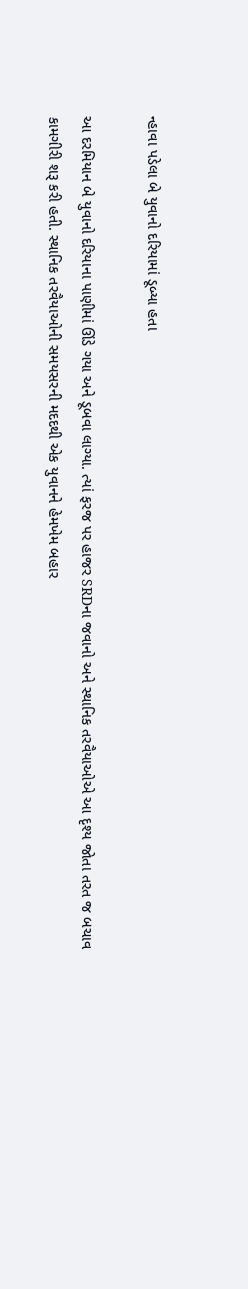ન્હાવા પડેલા બે યુવાનો દરિયામાં ડૂબ્યા હતા

આ દરમિયાન બે યુવાનો દરિયાના પાણીમાં ઊંડે ગયા અને ડૂબવા લાગ્યા. ત્યાં ફરજ પર હાજર SRDના જવાનો અને સ્થાનિક તરવૈયાઓએ આ દૃશ્ય જોતા તરત જ બચાવ કામગીરી શરૂ કરી હતી. સ્થાનિક તરવૈયાઓની સમયસરની મદદથી એક યુવાનને હેમખેમ બહાર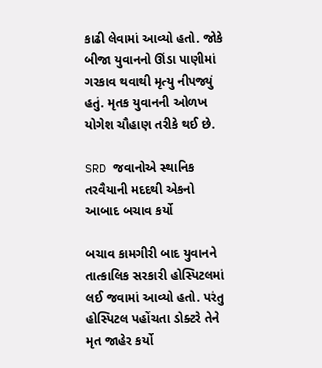કાઢી લેવામાં આવ્યો હતો. જોકે બીજા યુવાનનો ઊંડા પાણીમાં ગરકાવ થવાથી મૃત્યુ નીપજ્યું હતું. મૃતક યુવાનની ઓળખ યોગેશ ચૌહાણ તરીકે થઈ છે.

SRD જવાનોએ સ્થાનિક તરવૈયાની મદદથી એકનો આબાદ બચાવ કર્યો

બચાવ કામગીરી બાદ યુવાનને તાત્કાલિક સરકારી હોસ્પિટલમાં લઈ જવામાં આવ્યો હતો. પરંતુ હોસ્પિટલ પહોંચતા ડોક્ટરે તેને મૃત જાહેર કર્યો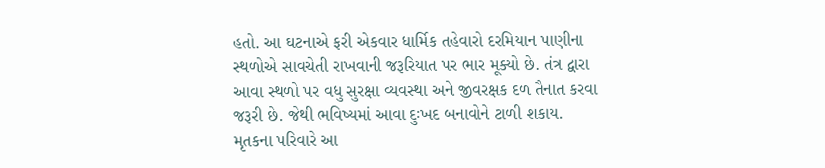હતો. આ ઘટનાએ ફરી એકવાર ધાર્મિક તહેવારો દરમિયાન પાણીના સ્થળોએ સાવચેતી રાખવાની જરૂરિયાત પર ભાર મૂક્યો છે. તંત્ર દ્વારા આવા સ્થળો પર વધુ સુરક્ષા વ્યવસ્થા અને જીવરક્ષક દળ તૈનાત કરવા જરૂરી છે. જેથી ભવિષ્યમાં આવા દુઃખદ બનાવોને ટાળી શકાય. મૃતકના પરિવારે આ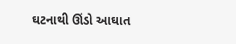ઘટનાથી ઊંડો આઘાત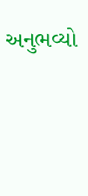અનુભવ્યો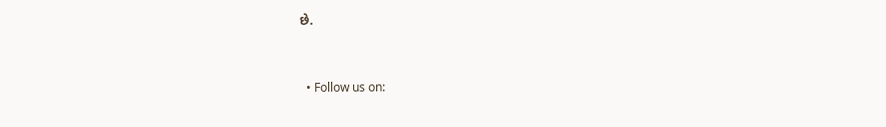છે.


  • Follow us on: